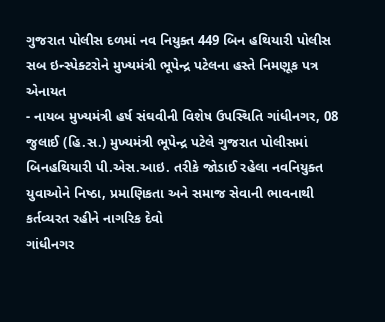ગુજરાત પોલીસ દળમાં નવ નિયુક્ત 449 બિન હથિયારી પોલીસ સબ ઇન્સ્પેક્ટરોને મુખ્યમંત્રી ભૂપેન્દ્ર પટેલના હસ્તે નિમણૂક પત્ર એનાયત
- નાયબ મુખ્યમંત્રી હર્ષ સંઘવીની વિશેષ ઉપસ્થિતિ ગાંધીનગર, 08 જુલાઈ (હિ.સ.) મુખ્યમંત્રી ભૂપેન્દ્ર પટેલે ગુજરાત પોલીસમાં બિનહથિયારી પી.એસ.આઇ. તરીકે જોડાઈ રહેલા નવનિયુક્ત યુવાઓને નિષ્ઠા, પ્રમાણિકતા અને સમાજ સેવાની ભાવનાથી કર્તવ્યરત રહીને નાગરિક દેવો
ગાંધીનગર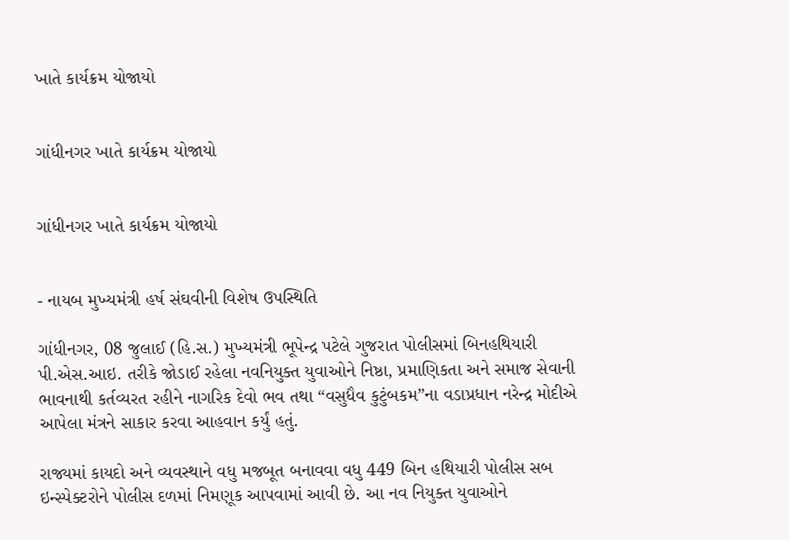ખાતે કાર્યક્રમ યોજાયો


ગાંધીનગર ખાતે કાર્યક્રમ યોજાયો


ગાંધીનગર ખાતે કાર્યક્રમ યોજાયો


- નાયબ મુખ્યમંત્રી હર્ષ સંઘવીની વિશેષ ઉપસ્થિતિ

ગાંધીનગર, 08 જુલાઈ (હિ.સ.) મુખ્યમંત્રી ભૂપેન્દ્ર પટેલે ગુજરાત પોલીસમાં બિનહથિયારી પી.એસ.આઇ. તરીકે જોડાઈ રહેલા નવનિયુક્ત યુવાઓને નિષ્ઠા, પ્રમાણિકતા અને સમાજ સેવાની ભાવનાથી કર્તવ્યરત રહીને નાગરિક દેવો ભવ તથા “વસુધૈવ કુટુંબકમ”ના વડાપ્રધાન નરેન્દ્ર મોદીએ આપેલા મંત્રને સાકાર કરવા આહવાન કર્યું હતું.

રાજ્યમાં કાયદો અને વ્યવસ્થાને વધુ મજબૂત બનાવવા વધુ 449 બિન હથિયારી પોલીસ સબ ઇન્સ્પેક્ટરોને પોલીસ દળમાં નિમણૂક આપવામાં આવી છે. આ નવ નિયુક્ત યુવાઓને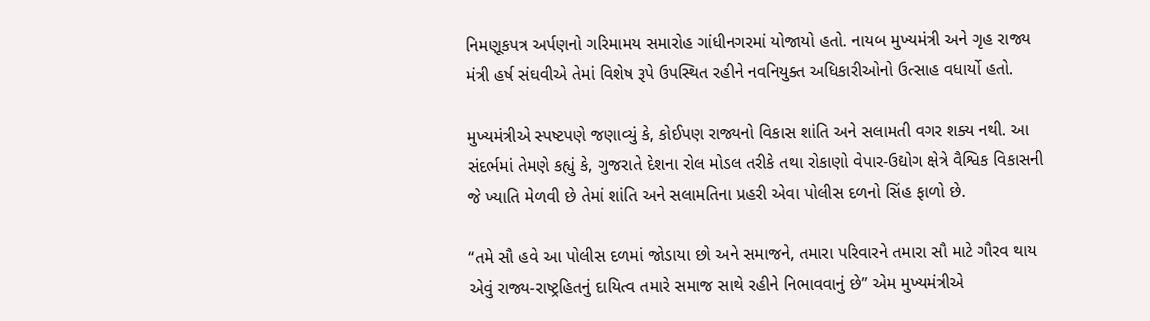નિમણૂકપત્ર અર્પણનો ગરિમામય સમારોહ ગાંધીનગરમાં યોજાયો હતો. નાયબ મુખ્યમંત્રી અને ગૃહ રાજ્ય મંત્રી હર્ષ સંઘવીએ તેમાં વિશેષ રૂપે ઉપસ્થિત રહીને નવનિયુક્ત અધિકારીઓનો ઉત્સાહ વધાર્યો હતો.

મુખ્યમંત્રીએ સ્પષ્ટપણે જણાવ્યું કે, કોઈપણ રાજ્યનો વિકાસ શાંતિ અને સલામતી વગર શક્ય નથી. આ સંદર્ભમાં તેમણે કહ્યું કે, ગુજરાતે દેશના રોલ મોડલ તરીકે તથા રોકાણો વેપાર-ઉદ્યોગ ક્ષેત્રે વૈશ્વિક વિકાસની જે ખ્યાતિ મેળવી છે તેમાં શાંતિ અને સલામતિના પ્રહરી એવા પોલીસ દળનો સિંહ ફાળો છે.

“તમે સૌ હવે આ પોલીસ દળમાં જોડાયા છો અને સમાજને, તમારા પરિવારને તમારા સૌ માટે ગૌરવ થાય એવું રાજ્ય-રાષ્ટ્રહિતનું દાયિત્વ તમારે સમાજ સાથે રહીને નિભાવવાનું છે” એમ મુખ્યમંત્રીએ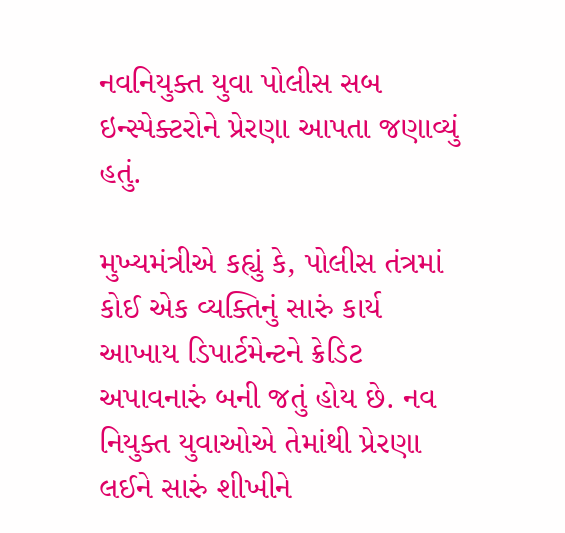નવનિયુક્ત યુવા પોલીસ સબ ઇન્સ્પેક્ટરોને પ્રેરણા આપતા જણાવ્યું હતું.

મુખ્યમંત્રીએ કહ્યું કે, પોલીસ તંત્રમાં કોઈ એક વ્યક્તિનું સારું કાર્ય આખાય ડિપાર્ટમેન્ટને ક્રેડિટ અપાવનારું બની જતું હોય છે. નવ નિયુક્ત યુવાઓએ તેમાંથી પ્રેરણા લઈને સારું શીખીને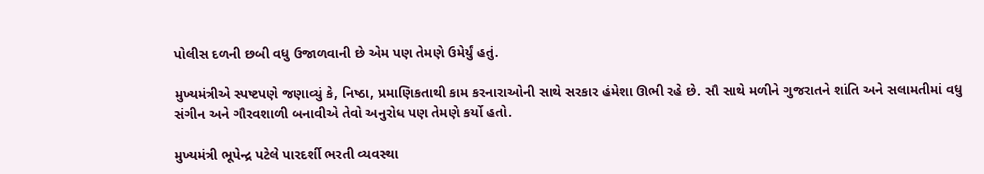પોલીસ દળની છબી વધુ ઉજાળવાની છે એમ પણ તેમણે ઉમેર્યું હતું.

મુખ્યમંત્રીએ સ્પષ્ટપણે જણાવ્યું કે, નિષ્ઠા, પ્રમાણિકતાથી કામ કરનારાઓની સાથે સરકાર હંમેશા ઊભી રહે છે. સૌ સાથે મળીને ગુજરાતને શાંતિ અને સલામતીમાં વધુ સંગીન અને ગૌરવશાળી બનાવીએ તેવો અનુરોધ પણ તેમણે કર્યો હતો.

મુખ્યમંત્રી ભૂપેન્દ્ર પટેલે પારદર્શી ભરતી વ્યવસ્થા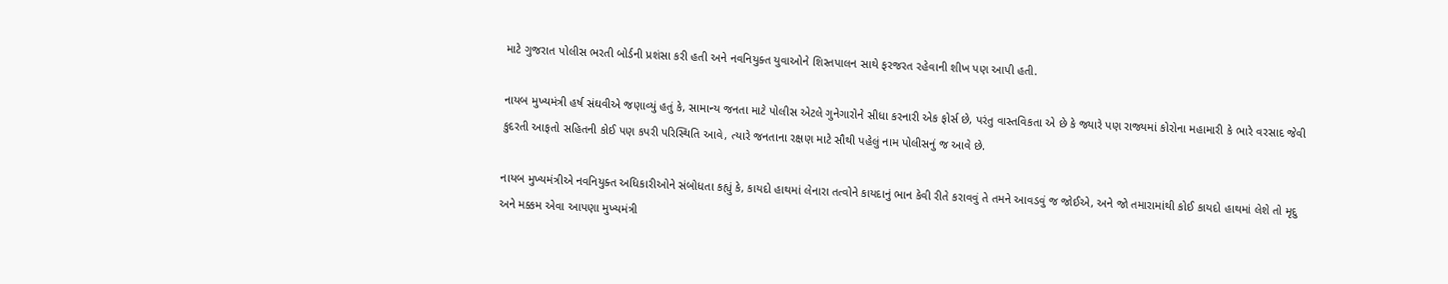માટે ગુજરાત પોલીસ ભરતી બોર્ડની પ્રશંસા કરી હતી અને નવનિયુક્ત યુવાઓને શિસ્તપાલન સાથે ફરજરત રહેવાની શીખ પણ આપી હતી.

નાયબ મુખ્યમંત્રી હર્ષ સંઘવીએ જણાવ્યું હતું કે, સામાન્ય જનતા માટે પોલીસ એટલે ગુનેગારોને સીધા કરનારી એક ફોર્સ છે, પરંતુ વાસ્તવિકતા એ છે કે જ્યારે પણ રાજ્યમાં કોરોના મહામારી કે ભારે વરસાદ જેવી કુદરતી આફતો સહિતની કોઈ પણ કપરી પરિસ્થિતિ આવે, ત્યારે જનતાના રક્ષણ માટે સૌથી પહેલું નામ પોલીસનું જ આવે છે.

નાયબ મુખ્યમંત્રીએ નવનિયુક્ત અધિકારીઓને સંબોધતા કહ્યું કે, કાયદો હાથમાં લેનારા તત્વોને કાયદાનું ભાન કેવી રીતે કરાવવું તે તમને આવડવું જ જોઈએ, અને જો તમારામાંથી કોઈ કાયદો હાથમાં લેશે તો મૃદુ અને મક્કમ એવા આપણા મુખ્યમંત્રી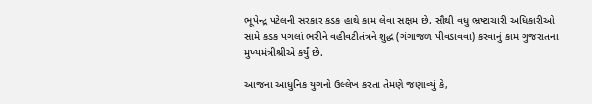ભૂપેન્દ્ર પટેલની સરકાર કડક હાથે કામ લેવા સક્ષમ છે. સૌથી વધુ ભ્રષ્ટાચારી અધિકારીઓ સામે કડક પગલાં ભરીને વહીવટીતંત્રને શુદ્ધ (ગંગાજળ પીવડાવવા) કરવાનું કામ ગુજરાતના મુખ્યમંત્રીશ્રીએ કર્યું છે.

આજના આધુનિક યુગનો ઉલ્લેખ કરતા તેમણે જણાવ્યું કે,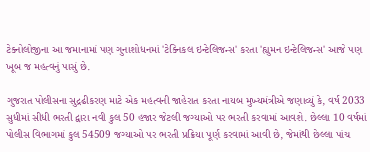ટેક્નોલોજીના આ જમાનામાં પણ ગુનાશોધનમાં 'ટેક્નિકલ ઇન્ટેલિજન્સ' કરતા 'હ્યુમન ઇન્ટેલિજન્સ' આજે પણ ખૂબ જ મહત્વનું પાસું છે.

ગુજરાત પોલીસના સુદ્રઢીકરણ માટે એક મહત્વની જાહેરાત કરતા નાયબ મુખ્યમંત્રીએ જણાવ્યું કે, વર્ષ 2033 સુધીમાં સીધી ભરતી દ્વારા નવી કુલ 50 હજાર જેટલી જગ્યાઓ પર ભરતી કરવામાં આવશે. છેલ્લા 10 વર્ષમાં પોલીસ વિભાગમાં કુલ 54509 જગ્યાઓ પર ભરતી પ્રક્રિયા પૂર્ણ કરવામાં આવી છે, જેમાંથી છેલ્લા પાંચ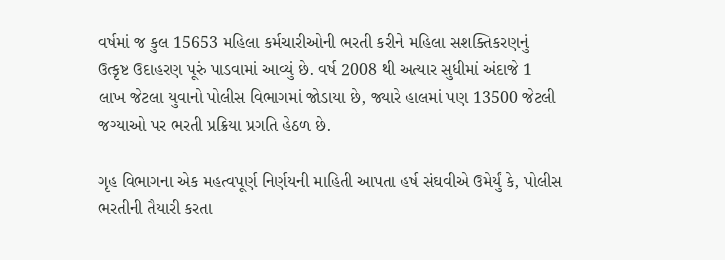વર્ષમાં જ કુલ 15653 મહિલા કર્મચારીઓની ભરતી કરીને મહિલા સશક્તિકરણનું ઉત્કૃષ્ટ ઉદાહરણ પૂરું પાડવામાં આવ્યું છે. વર્ષ 2008 થી અત્યાર સુધીમાં અંદાજે 1 લાખ જેટલા યુવાનો પોલીસ વિભાગમાં જોડાયા છે, જ્યારે હાલમાં પણ 13500 જેટલી જગ્યાઓ પર ભરતી પ્રક્રિયા પ્રગતિ હેઠળ છે.

ગૃહ વિભાગના એક મહત્વપૂર્ણ નિર્ણયની માહિતી આપતા હર્ષ સંઘવીએ ઉમેર્યું કે, પોલીસ ભરતીની તૈયારી કરતા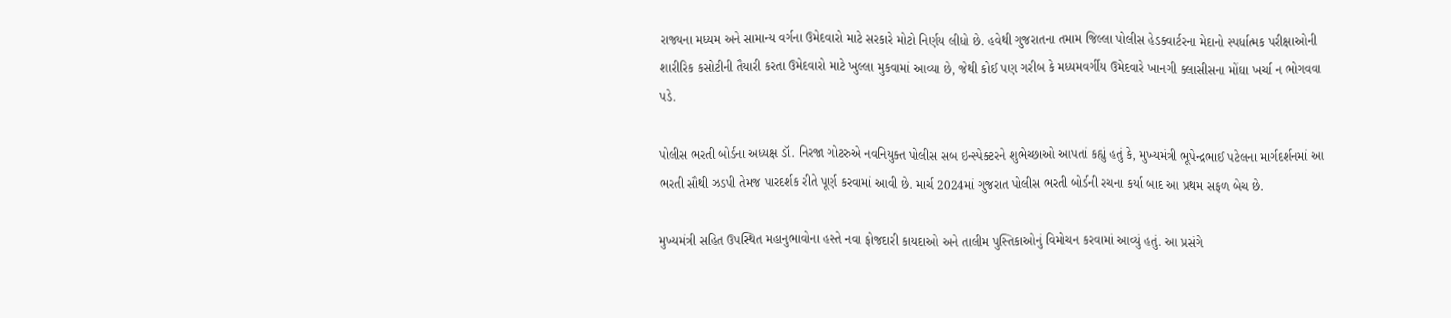રાજ્યના મધ્યમ અને સામાન્ય વર્ગના ઉમેદવારો માટે સરકારે મોટો નિર્ણય લીધો છે. હવેથી ગુજરાતના તમામ જિલ્લા પોલીસ હેડક્વાર્ટરના મેદાનો સ્પર્ધાત્મક પરીક્ષાઓની શારીરિક કસોટીની તૈયારી કરતા ઉમેદવારો માટે ખુલ્લા મુકવામાં આવ્યા છે, જેથી કોઈ પણ ગરીબ કે મધ્યમવર્ગીય ઉમેદવારે ખાનગી ક્લાસીસના મોંઘા ખર્ચા ન ભોગવવા પડે.

પોલીસ ભરતી બોર્ડના અધ્યક્ષ ડૉ. નિરજા ગોટરુએ નવનિયુક્ત પોલીસ સબ ઇન્સ્પેક્ટરને શુભેચ્છાઓ આપતાં કહ્યું હતું કે, મુખ્યમંત્રી ભૂપેન્દ્રભાઈ પટેલના માર્ગદર્શનમાં આ ભરતી સૌથી ઝડપી તેમજ પારદર્શક રીતે પૂર્ણ કરવામાં આવી છે. માર્ચ 2024માં ગુજરાત પોલીસ ભરતી બોર્ડની રચના કર્યા બાદ આ પ્રથમ સફળ બેચ છે.

મુખ્યમંત્રી સહિત ઉપસ્થિત મહાનુભાવોના હસ્તે નવા ફોજદારી કાયદાઓ અને તાલીમ પુસ્તિકાઓનું વિમોચન કરવામાં આવ્યું હતું. આ પ્રસંગે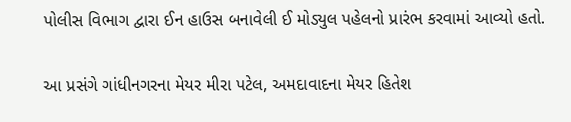પોલીસ વિભાગ દ્વારા ઈન હાઉસ બનાવેલી ઈ મોડ્યુલ પહેલનો પ્રારંભ કરવામાં આવ્યો હતો.

આ પ્રસંગે ગાંધીનગરના મેયર મીરા પટેલ, અમદાવાદના મેયર હિતેશ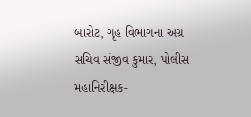બારોટ, ગૃહ વિભાગના અગ્ર સચિવ સંજીવ કુમાર, પોલીસ મહાનિરીક્ષક-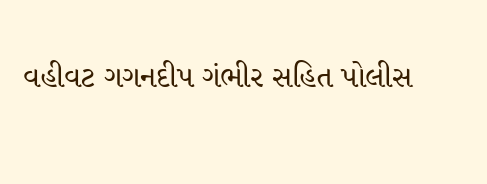વહીવટ ગગનદીપ ગંભીર સહિત પોલીસ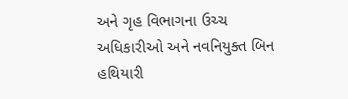અને ગૃહ વિભાગના ઉચ્ચ અધિકારીઓ અને નવનિયુક્ત બિન હથિયારી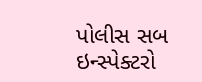પોલીસ સબ ઇન્સ્પેક્ટરો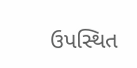ઉપસ્થિત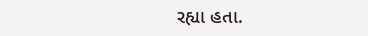રહ્યા હતા.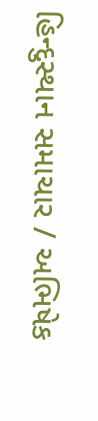હિન્દુસ્થાન સમાચાર / અભિષેક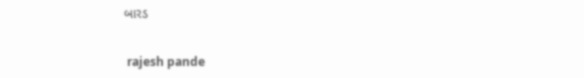બારડ


 rajesh pande